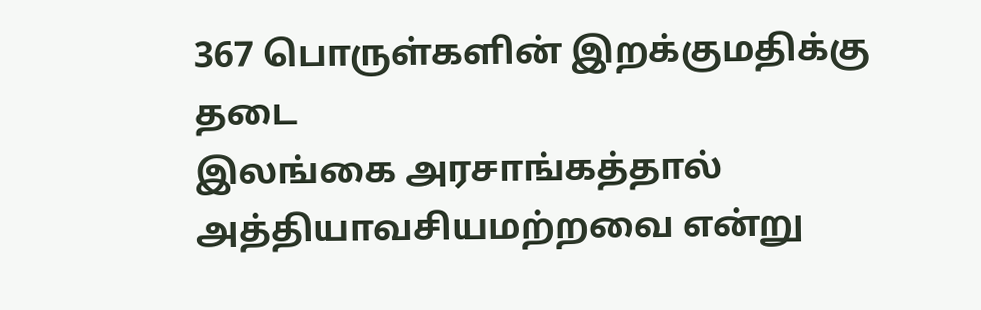367 பொருள்களின் இறக்குமதிக்கு தடை
இலங்கை அரசாங்கத்தால் அத்தியாவசியமற்றவை என்று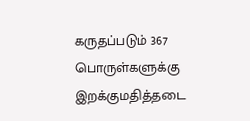கருதப்படும் 367 பொருள்களுக்கு இறக்குமதித்தடை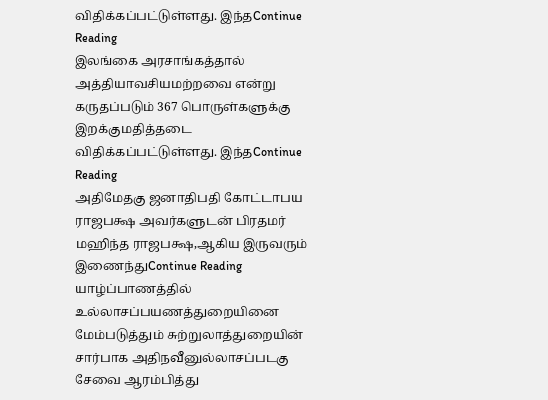விதிக்கப்பட்டுள்ளது. இந்தContinue Reading
இலங்கை அரசாங்கத்தால் அத்தியாவசியமற்றவை என்று கருதப்படும் 367 பொருள்களுக்கு இறக்குமதித்தடை விதிக்கப்பட்டுள்ளது. இந்தContinue Reading
அதிமேதகு ஜனாதிபதி கோட்டாபய ராஜபக்ஷ அவர்களுடன் பிரதமர் மஹிந்த ராஜபக்ஷ,ஆகிய இருவரும் இணைந்துContinue Reading
யாழ்ப்பாணத்தில் உல்லாசப்பயணத்துறையினை மேம்படுத்தும் சுற்றுலாத்துறையின் சார்பாக அதிநவீனுல்லாசப்படகு சேவை ஆரம்பித்து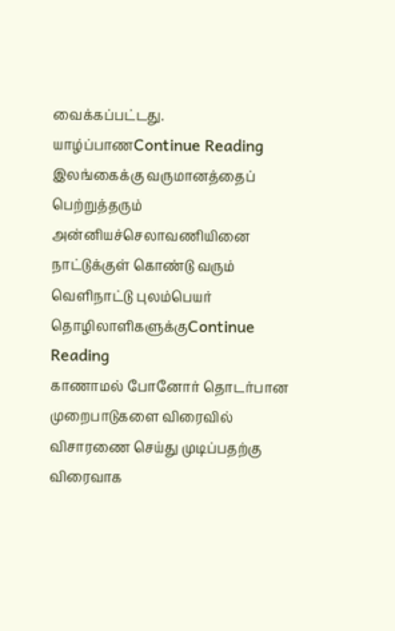வைக்கப்பட்டது. யாழ்ப்பாணContinue Reading
இலங்கைக்கு வருமானத்தைப் பெற்றுத்தரும் அன்னியச்செலாவணியினை நாட்டுக்குள் கொண்டு வரும் வெளிநாட்டு புலம்பெயர் தொழிலாளிகளுக்குContinue Reading
காணாமல் போனோர் தொடர்பான முறைபாடுகளை விரைவில் விசாரணை செய்து முடிப்பதற்கு விரைவாக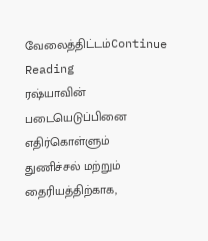வேலைத்திட்டம்Continue Reading
ரஷ்யாவின் படையெடுப்பினை எதிர்கொள்ளும் துணிச்சல் மற்றும் தைரியத்திற்காக,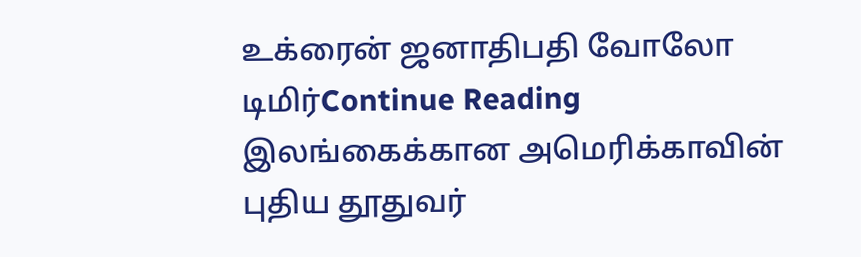உக்ரைன் ஜனாதிபதி வோலோ டிமிர்Continue Reading
இலங்கைக்கான அமெரிக்காவின் புதிய தூதுவர்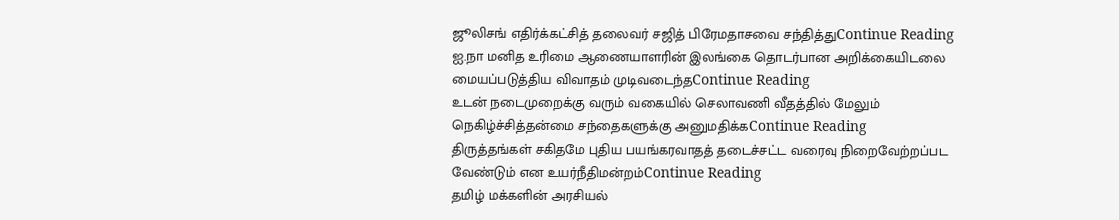ஜூலிசங் எதிர்க்கட்சித் தலைவர் சஜித் பிரேமதாசவை சந்தித்துContinue Reading
ஐ.நா மனித உரிமை ஆணையாளரின் இலங்கை தொடர்பான அறிக்கையிடலை மையப்படுத்திய விவாதம் முடிவடைந்தContinue Reading
உடன் நடைமுறைக்கு வரும் வகையில் செலாவணி வீதத்தில் மேலும் நெகிழ்ச்சித்தன்மை சந்தைகளுக்கு அனுமதிக்கContinue Reading
திருத்தங்கள் சகிதமே புதிய பயங்கரவாதத் தடைச்சட்ட வரைவு நிறைவேற்றப்பட வேண்டும் என உயர்நீதிமன்றம்Continue Reading
தமிழ் மக்களின் அரசியல்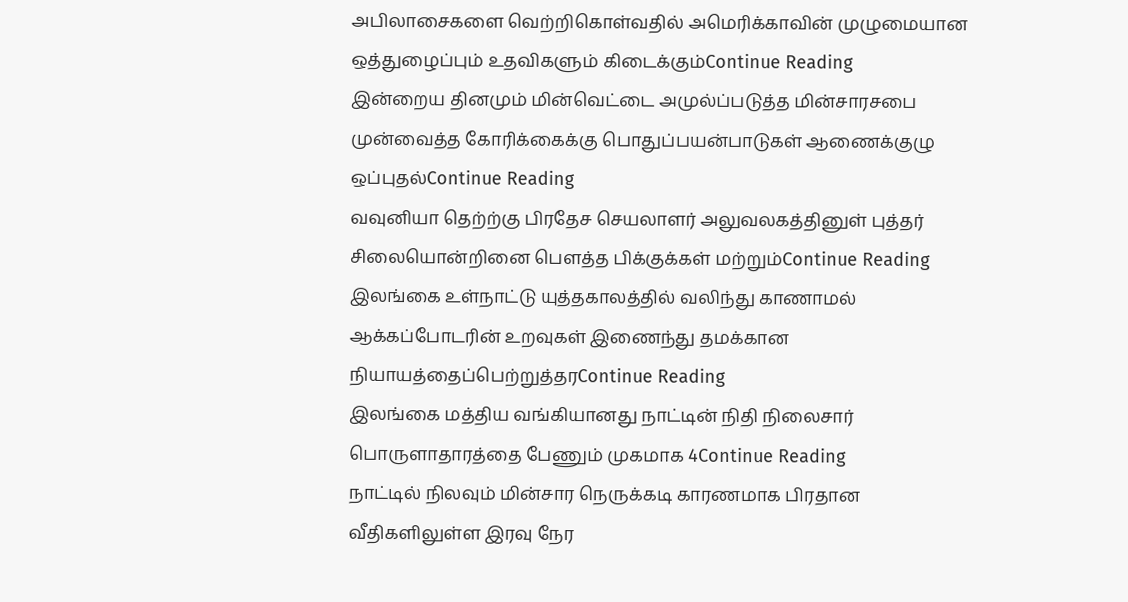அபிலாசைகளை வெற்றிகொள்வதில் அமெரிக்காவின் முழுமையான ஒத்துழைப்பும் உதவிகளும் கிடைக்கும்Continue Reading
இன்றைய தினமும் மின்வெட்டை அமுல்ப்படுத்த மின்சாரசபை முன்வைத்த கோரிக்கைக்கு பொதுப்பயன்பாடுகள் ஆணைக்குழு ஒப்புதல்Continue Reading
வவுனியா தெற்ற்கு பிரதேச செயலாளர் அலுவலகத்தினுள் புத்தர் சிலையொன்றினை பெளத்த பிக்குக்கள் மற்றும்Continue Reading
இலங்கை உள்நாட்டு யுத்தகாலத்தில் வலிந்து காணாமல் ஆக்கப்போடரின் உறவுகள் இணைந்து தமக்கான நியாயத்தைப்பெற்றுத்தரContinue Reading
இலங்கை மத்திய வங்கியானது நாட்டின் நிதி நிலைசார் பொருளாதாரத்தை பேணும் முகமாக 4Continue Reading
நாட்டில் நிலவும் மின்சார நெருக்கடி காரணமாக பிரதான வீதிகளிலுள்ள இரவு நேர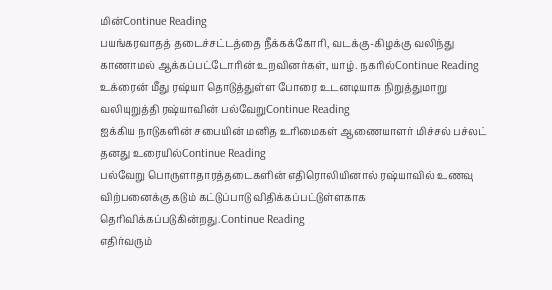மின்Continue Reading
பயங்கரவாதத் தடைச்சட்டத்தை நீக்கக்கோரி, வடக்கு-கிழக்கு வலிந்து காணாமல் ஆக்கப்பட்டோரின் உறவினர்கள், யாழ். நகரில்Continue Reading
உக்ரைன் மீது ரஷ்யா தொடுத்துள்ள போரை உடனடியாக நிறுத்துமாறு வலியுறுத்தி ரஷ்யாவின் பல்வேறுContinue Reading
ஐக்கிய நாடுகளின் சபையின் மனித உரிமைகள் ஆணையாளர் மிச்சல் பச்லட் தனது உரையில்Continue Reading
பல்வேறு பொருளாதாரத்தடைகளின் எதிரொலியினால் ரஷ்யாவில் உணவு விற்பனைக்கு கடும் கட்டுப்பாடு விதிக்கப்பட்டுள்ளகாக தெரிவிக்கப்படுகின்றது.Continue Reading
எதிர்வரும்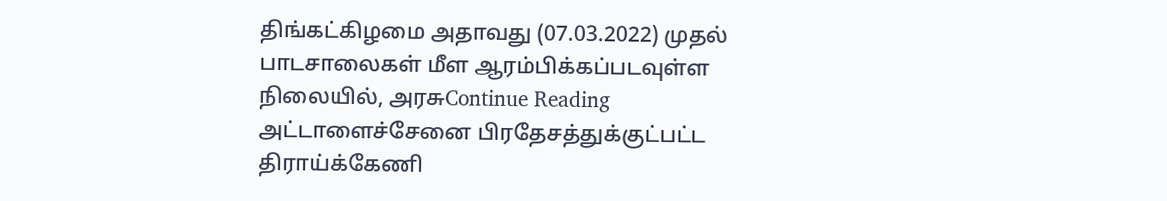திங்கட்கிழமை அதாவது (07.03.2022) முதல் பாடசாலைகள் மீள ஆரம்பிக்கப்படவுள்ள நிலையில், அரசுContinue Reading
அட்டாளைச்சேனை பிரதேசத்துக்குட்பட்ட திராய்க்கேணி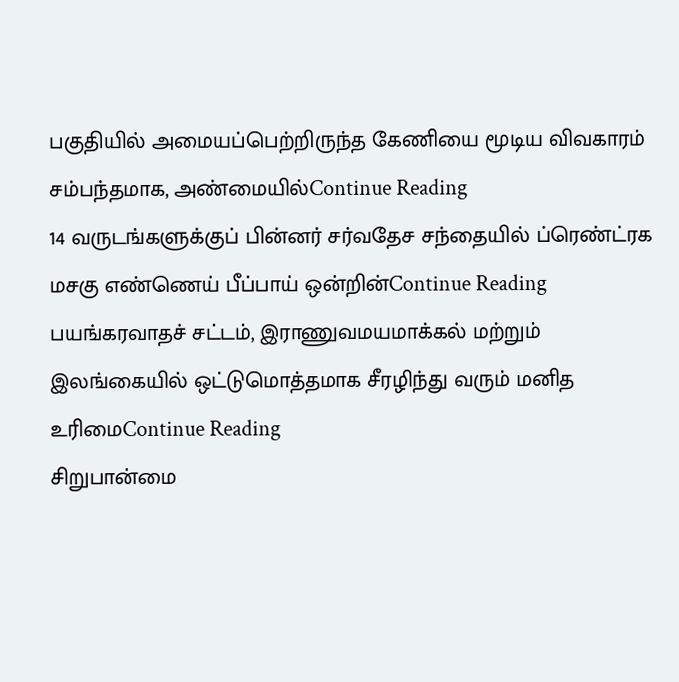பகுதியில் அமையப்பெற்றிருந்த கேணியை மூடிய விவகாரம் சம்பந்தமாக, அண்மையில்Continue Reading
14 வருடங்களுக்குப் பின்னர் சர்வதேச சந்தையில் ப்ரெண்ட்ரக மசகு எண்ணெய் பீப்பாய் ஒன்றின்Continue Reading
பயங்கரவாதச் சட்டம், இராணுவமயமாக்கல் மற்றும் இலங்கையில் ஒட்டுமொத்தமாக சீரழிந்து வரும் மனித உரிமைContinue Reading
சிறுபான்மை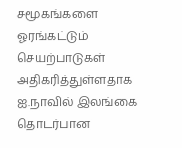சமூகங்களை ஓரங்கட்டும் செயற்பாடுகள் அதிகரித்துள்ளதாக ஐ.நாவில் இலங்கை தொடர்பான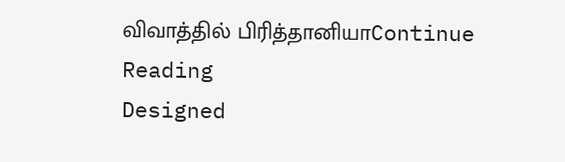விவாத்தில் பிரித்தானியாContinue Reading
Designed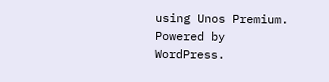using Unos Premium. Powered by WordPress.